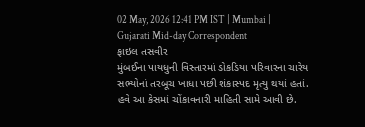02 May, 2026 12:41 PM IST | Mumbai | Gujarati Mid-day Correspondent
ફાઇલ તસવીર
મુંબઈના પાયધુની વિસ્તારમાં ડોકડિયા પરિવારના ચારેય સભ્યોનાં તરબૂચ ખાધા પછી શંકાસ્પદ મૃત્યુ થયાં હતાં. હવે આ કેસમાં ચોંકાવનારી માહિતી સામે આવી છે.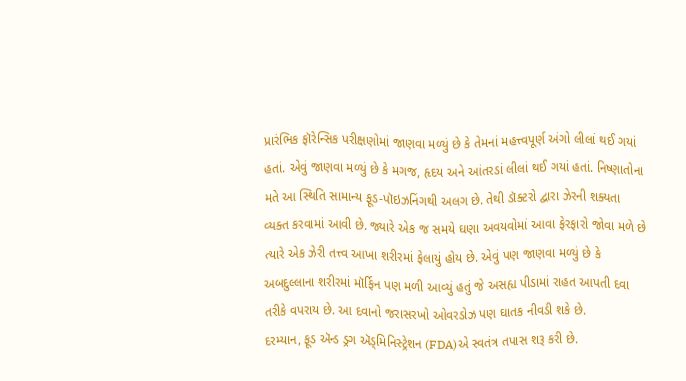પ્રારંભિક ફૉરેન્સિક પરીક્ષણોમાં જાણવા મળ્યું છે કે તેમનાં મહત્ત્વપૂર્ણ અંગો લીલાં થઈ ગયાં હતાં. એવું જાણવા મળ્યું છે કે મગજ, હૃદય અને આંતરડાં લીલાં થઈ ગયાં હતાં. નિષ્ણાતોના મતે આ સ્થિતિ સામાન્ય ફૂડ-પૉઇઝનિંગથી અલગ છે. તેથી ડૉક્ટરો દ્વારા ઝેરની શક્યતા વ્યક્ત કરવામાં આવી છે. જ્યારે એક જ સમયે ઘણા અવયવોમાં આવા ફેરફારો જોવા મળે છે ત્યારે એક ઝેરી તત્ત્વ આખા શરીરમાં ફેલાયું હોય છે. એવું પણ જાણવા મળ્યું છે કે અબદુલ્લાના શરીરમાં મૉર્ફિન પણ મળી આવ્યું હતું જે અસહ્ય પીડામાં રાહત આપતી દવા તરીકે વપરાય છે. આ દવાનો જરાસરખો ઓવરડોઝ પણ ઘાતક નીવડી શકે છે.
દરમ્યાન, ફૂડ ઍન્ડ ડ્રગ ઍડ્મિનિસ્ટ્રેશન (FDA)એ સ્વતંત્ર તપાસ શરૂ કરી છે.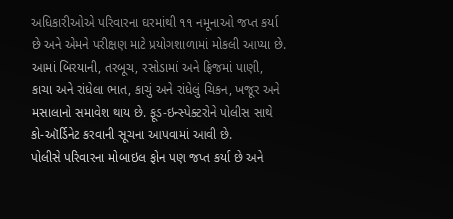અધિકારીઓએ પરિવારના ઘરમાંથી ૧૧ નમૂનાઓ જપ્ત કર્યા છે અને એમને પરીક્ષણ માટે પ્રયોગશાળામાં મોકલી આપ્યા છે. આમાં બિરયાની, તરબૂચ, રસોડામાં અને ફ્રિજમાં પાણી, કાચા અને રાંધેલા ભાત, કાચું અને રાંધેલું ચિકન, ખજૂર અને મસાલાનો સમાવેશ થાય છે. ફૂડ-ઇન્સ્પેક્ટરોને પોલીસ સાથે કો-ઑર્ડિનેટ કરવાની સૂચના આપવામાં આવી છે.
પોલીસે પરિવારના મોબાઇલ ફોન પણ જપ્ત કર્યા છે અને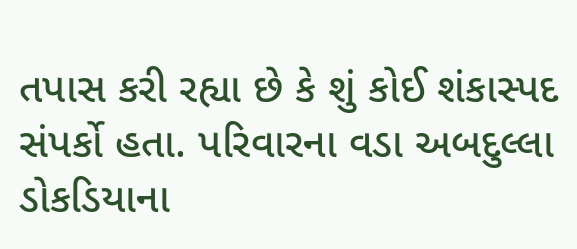તપાસ કરી રહ્યા છે કે શું કોઈ શંકાસ્પદ સંપર્કો હતા. પરિવારના વડા અબદુલ્લા ડોકડિયાના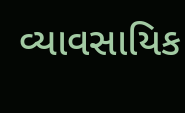વ્યાવસાયિક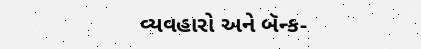વ્યવહારો અને બૅન્ક-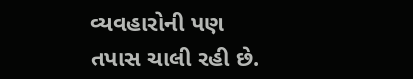વ્યવહારોની પણ તપાસ ચાલી રહી છે.